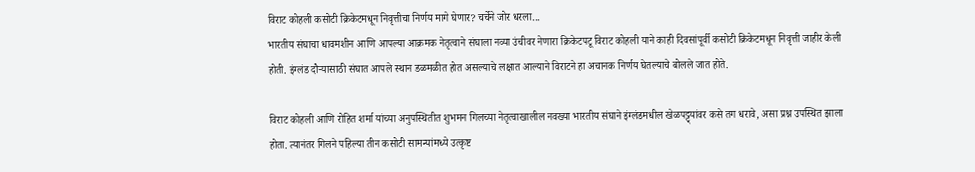विराट कोहली कसोटी क्रिकेटमधून निवृत्तीचा निर्णय मागे घेणार? चर्चेने जोर धरला...
भारतीय संघाचा धावमशीन आणि आपल्या आक्रमक नेतृत्वाने संघाला नव्या उंचीवर नेणारा क्रिकेटपटू विराट कोहली याने काही दिवसांपूर्वी कसोटी क्रिकेटमधून निवृत्ती जाहीर केली होती. इंग्लंड दौऱ्यासाठी संघात आपले स्थान डळमळीत होत असल्याचे लक्षात आल्याने विराटने हा अचानक निर्णय घेतल्याचे बोलले जात होते.

विराट कोहली आणि रोहित शर्मा यांच्या अनुपस्थितीत शुभमन गिलच्या नेतृत्वाखालील नवख्या भारतीय संघाने इंग्लंडमधील खेळपट्ट्यांवर कसे तग धरावे, असा प्रश्न उपस्थित झाला होता. त्यानंतर गिलने पहिल्या तीन कसोटी सामन्यांमध्ये उत्कृष्ट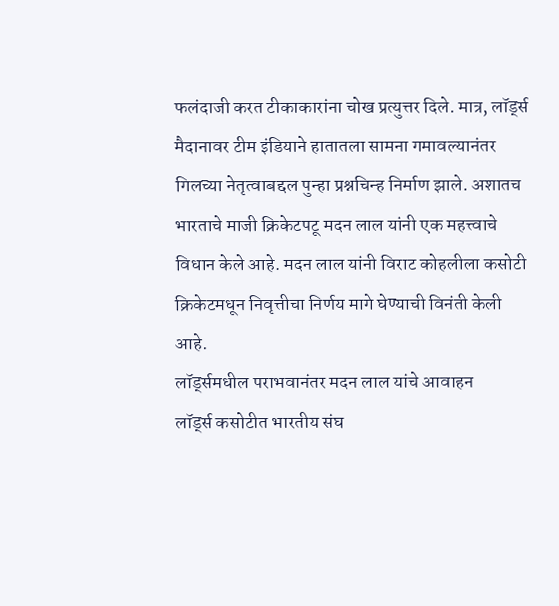फलंदाजी करत टीकाकारांना चोख प्रत्युत्तर दिले. मात्र, लॉर्ड्स मैदानावर टीम इंडियाने हातातला सामना गमावल्यानंतर गिलच्या नेतृत्वाबद्दल पुन्हा प्रश्नचिन्ह निर्माण झाले. अशातच भारताचे माजी क्रिकेटपटू मदन लाल यांनी एक महत्त्वाचे विधान केले आहे. मदन लाल यांनी विराट कोहलीला कसोटी क्रिकेटमधून निवृत्तीचा निर्णय मागे घेण्याची विनंती केली आहे.
लॉर्ड्समधील पराभवानंतर मदन लाल यांचे आवाहन
लॉर्ड्स कसोटीत भारतीय संघ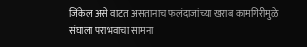जिंकेल असे वाटत असतानाच फलंदाजांच्या खराब कामगिरीमुळे संघाला पराभवाचा सामना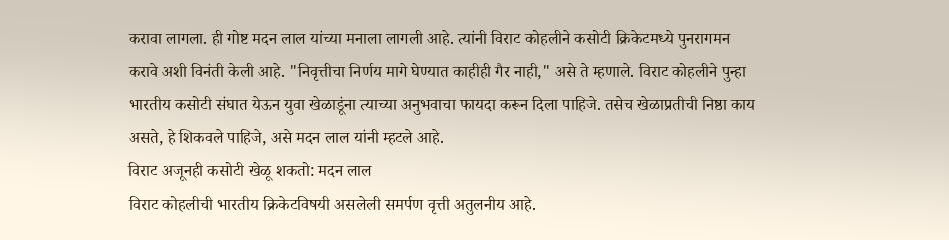करावा लागला. ही गोष्ट मदन लाल यांच्या मनाला लागली आहे. त्यांनी विराट कोहलीने कसोटी क्रिकेटमध्ये पुनरागमन करावे अशी विनंती केली आहे. "निवृत्तीचा निर्णय मागे घेण्यात काहीही गैर नाही," असे ते म्हणाले. विराट कोहलीने पुन्हा भारतीय कसोटी संघात येऊन युवा खेळाडूंना त्याच्या अनुभवाचा फायदा करून दिला पाहिजे. तसेच खेळाप्रतीची निष्ठा काय असते, हे शिकवले पाहिजे, असे मदन लाल यांनी म्हटले आहे.
विराट अजूनही कसोटी खेळू शकतो: मदन लाल
विराट कोहलीची भारतीय क्रिकेटविषयी असलेली समर्पण वृत्ती अतुलनीय आहे.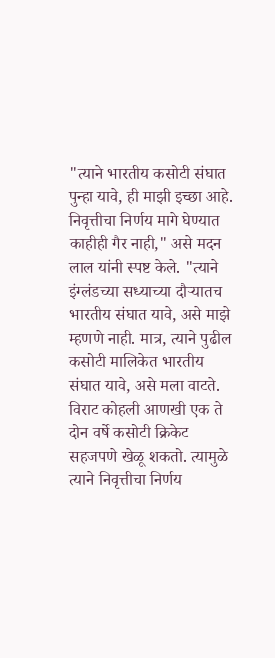"त्याने भारतीय कसोटी संघात पुन्हा यावे, ही माझी इच्छा आहे. निवृत्तीचा निर्णय मागे घेण्यात काहीही गैर नाही," असे मदन लाल यांनी स्पष्ट केले. "त्याने इंग्लंडच्या सध्याच्या दौऱ्यातच भारतीय संघात यावे, असे माझे म्हणणे नाही. मात्र, त्याने पुढील कसोटी मालिकेत भारतीय संघात यावे, असे मला वाटते.
विराट कोहली आणखी एक ते दोन वर्षे कसोटी क्रिकेट सहजपणे खेळू शकतो. त्यामुळे त्याने निवृत्तीचा निर्णय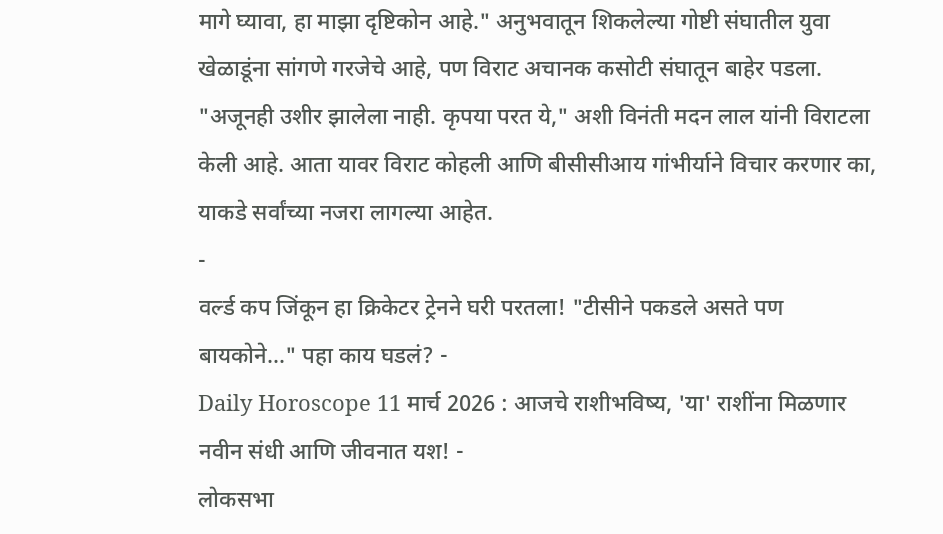मागे घ्यावा, हा माझा दृष्टिकोन आहे." अनुभवातून शिकलेल्या गोष्टी संघातील युवा खेळाडूंना सांगणे गरजेचे आहे, पण विराट अचानक कसोटी संघातून बाहेर पडला. "अजूनही उशीर झालेला नाही. कृपया परत ये," अशी विनंती मदन लाल यांनी विराटला केली आहे. आता यावर विराट कोहली आणि बीसीसीआय गांभीर्याने विचार करणार का, याकडे सर्वांच्या नजरा लागल्या आहेत.
-
वर्ल्ड कप जिंकून हा क्रिकेटर ट्रेनने घरी परतला! "टीसीने पकडले असते पण बायकोने..." पहा काय घडलं? -
Daily Horoscope 11 मार्च 2026 : आजचे राशीभविष्य, 'या' राशींना मिळणार नवीन संधी आणि जीवनात यश! -
लोकसभा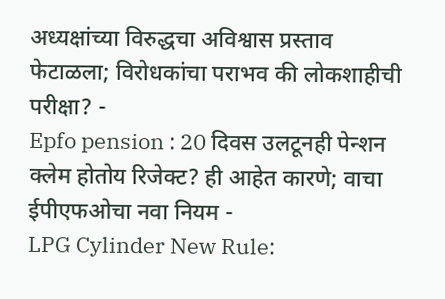अध्यक्षांच्या विरुद्धचा अविश्वास प्रस्ताव फेटाळला; विरोधकांचा पराभव की लोकशाहीची परीक्षा? -
Epfo pension : 20 दिवस उलटूनही पेन्शन क्लेम होतोय रिजेक्ट? ही आहेत कारणे; वाचा ईपीएफओचा नवा नियम -
LPG Cylinder New Rule: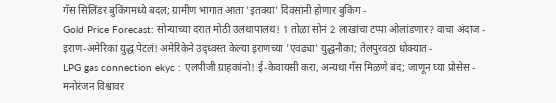गॅस सिलिंडर बुकिंगमध्ये बदल; ग्रामीण भागात आता 'इतक्या' दिवसांनी होणार बुकिंग -
Gold Price Forecast: सोन्याच्या दरात मोठी उलथापालथ! 1 तोळा सोनं 2 लाखांचा टप्पा ओलांडणार? वाचा अंदाज -
इराण-अमेरिका युद्ध पेटलं! अमेरिकेने उद्ध्वस्त केल्या इराणच्या 'एवढ्या' युद्धनौका; तेलपुरवठा धोक्यात -
LPG gas connection ekyc : एलपीजी ग्राहकांनो! ई-केवायसी करा, अन्यथा गॅस मिळणे बंद; जाणून घ्या प्रोसेस -
मनोरंजन विश्वावर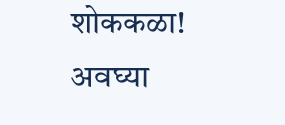शोककळा! अवघ्या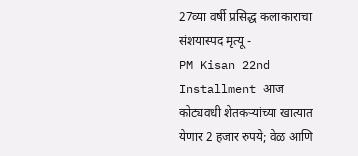27व्या वर्षी प्रसिद्ध कलाकाराचा संशयास्पद मृत्यू -
PM Kisan 22nd Installment आज कोट्यवधी शेतकऱ्यांच्या खात्यात येणार 2 हजार रुपये; वेळ आणि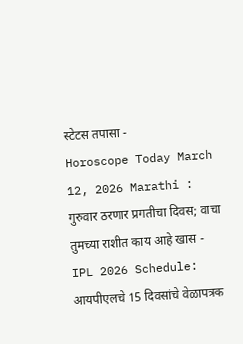स्टेटस तपासा -
Horoscope Today March 12, 2026 Marathi : गुरुवार ठरणार प्रगतीचा दिवस; वाचा तुमच्या राशीत काय आहे खास -
IPL 2026 Schedule: आयपीएलचे 15 दिवसांचे वेळापत्रक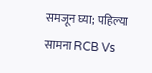समजून घ्या; पहिल्या सामना RCB Vs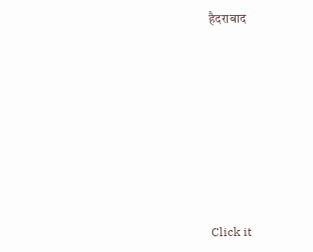हैदराबाद










Click it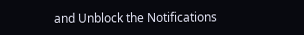and Unblock the Notifications